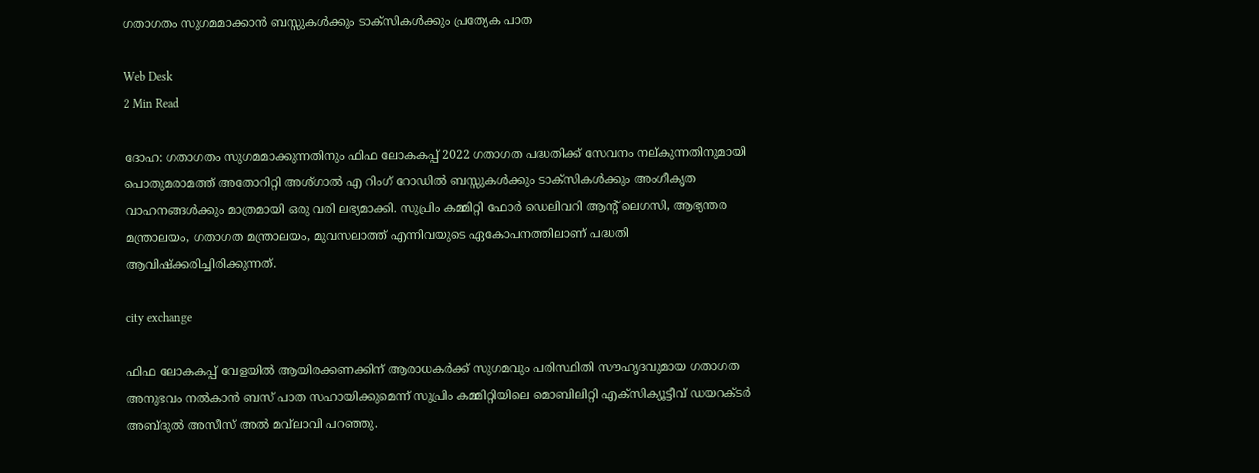ഗതാഗതം സുഗമമാക്കാന്‍ ബസ്സുകള്‍ക്കും ടാക്‌സികള്‍ക്കും പ്രത്യേക പാത

Web Desk
2 Min Read

ദോഹ: ഗതാഗതം സുഗമമാക്കുന്നതിനും ഫിഫ ലോകകപ്പ് 2022 ഗതാഗത പദ്ധതിക്ക് സേവനം നല്കുന്നതിനുമായി പൊതുമരാമത്ത് അതോറിറ്റി അശ്ഗാല്‍ എ റിംഗ് റോഡില്‍ ബസ്സുകള്‍ക്കും ടാക്‌സികള്‍ക്കും അംഗീകൃത വാഹനങ്ങള്‍ക്കും മാത്രമായി ഒരു വരി ലഭ്യമാക്കി. സുപ്രിം കമ്മിറ്റി ഫോര്‍ ഡെലിവറി ആന്റ് ലെഗസി, ആഭ്യന്തര മന്ത്രാലയം, ഗതാഗത മന്ത്രാലയം, മുവസലാത്ത് എന്നിവയുടെ ഏകോപനത്തിലാണ് പദ്ധതി ആവിഷ്‌ക്കരിച്ചിരിക്കുന്നത്.

city exchange

ഫിഫ ലോകകപ്പ് വേളയില്‍ ആയിരക്കണക്കിന് ആരാധകര്‍ക്ക് സുഗമവും പരിസ്ഥിതി സൗഹൃദവുമായ ഗതാഗത അനുഭവം നല്‍കാന്‍ ബസ് പാത സഹായിക്കുമെന്ന് സുപ്രിം കമ്മിറ്റിയിലെ മൊബിലിറ്റി എക്‌സിക്യൂട്ടീവ് ഡയറക്ടര്‍ അബ്ദുല്‍ അസീസ് അല്‍ മവ്‌ലാവി പറഞ്ഞു.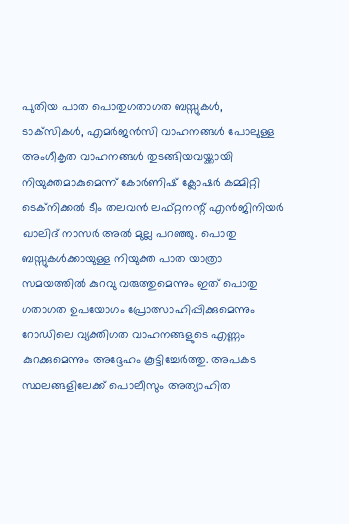പുതിയ പാത പൊതുഗതാഗത ബസ്സുകള്‍, ടാക്‌സികള്‍, എമര്‍ജന്‍സി വാഹനങ്ങള്‍ പോലുള്ള അംഗീകൃത വാഹനങ്ങള്‍ തുടങ്ങിയവയ്ക്കായി നിയുക്തമാകുമെന്ന് കോര്‍ണിഷ് ക്ലോഷര്‍ കമ്മിറ്റി ടെക്‌നിക്കല്‍ ടീം തലവന്‍ ലഫ്റ്റനന്റ് എന്‍ജിനിയര്‍ ഖാലിദ് നാസര്‍ അല്‍ മുല്ല പറഞ്ഞു. പൊതു ബസ്സുകള്‍ക്കായുള്ള നിയുക്ത പാത യാത്രാ സമയത്തില്‍ കുറവു വരുത്തുമെന്നും ഇത് പൊതു ഗതാഗത ഉപയോഗം പ്രോത്സാഹിപ്പിക്കുമെന്നും റോഡിലെ വ്യക്തിഗത വാഹനങ്ങളുടെ എണ്ണം കുറക്കുമെന്നും അദ്ദേഹം കൂട്ടിച്ചേര്‍ത്തു. അപകട സ്ഥലങ്ങളിലേക്ക് പൊലീസും അത്യാഹിത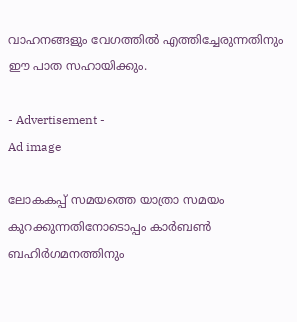വാഹനങ്ങളും വേഗത്തില്‍ എത്തിച്ചേരുന്നതിനും ഈ പാത സഹായിക്കും.

- Advertisement -
Ad image

ലോകകപ്പ് സമയത്തെ യാത്രാ സമയം കുറക്കുന്നതിനോടൊപ്പം കാര്‍ബണ്‍ ബഹിര്‍ഗമനത്തിനും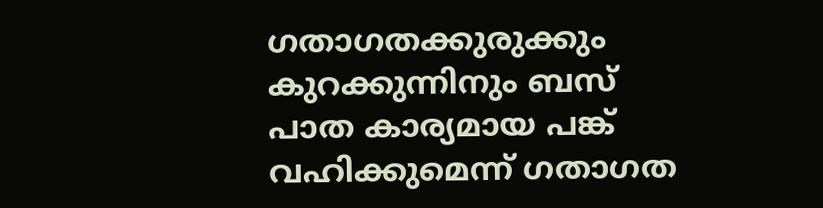ഗതാഗതക്കുരുക്കും കുറക്കുന്നിനും ബസ് പാത കാര്യമായ പങ്ക് വഹിക്കുമെന്ന് ഗതാഗത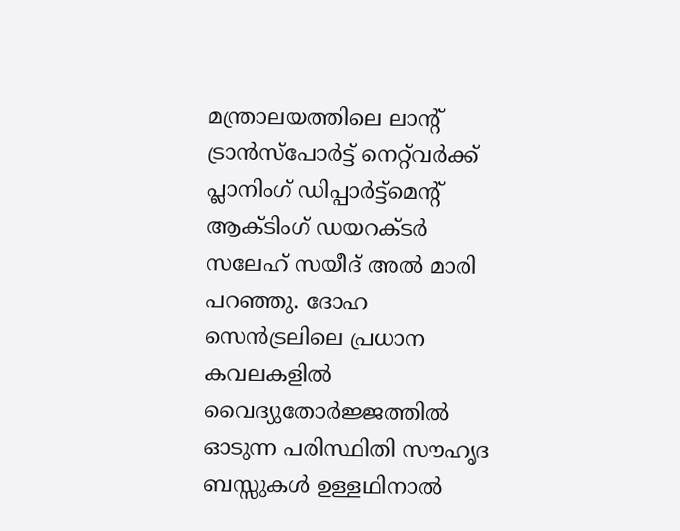മന്ത്രാലയത്തിലെ ലാന്റ് ട്രാന്‍സ്‌പോര്‍ട്ട് നെറ്റ്‌വര്‍ക്ക് പ്ലാനിംഗ് ഡിപ്പാര്‍ട്ട്‌മെന്റ് ആക്ടിംഗ് ഡയറക്ടര്‍ സലേഹ് സയീദ് അല്‍ മാരി പറഞ്ഞു. ദോഹ സെന്‍ട്രലിലെ പ്രധാന കവലകളില്‍ വൈദ്യുതോര്‍ജ്ജത്തില്‍ ഓടുന്ന പരിസ്ഥിതി സൗഹൃദ ബസ്സുകള്‍ ഉള്ളഥിനാല്‍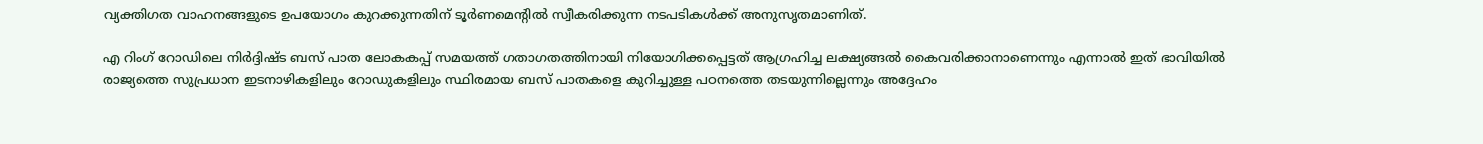വ്യക്തിഗത വാഹനങ്ങളുടെ ഉപയോഗം കുറക്കുന്നതിന് ടൂര്‍ണമെന്റില്‍ സ്വീകരിക്കുന്ന നടപടികള്‍ക്ക് അനുസൃതമാണിത്.

എ റിംഗ് റോഡിലെ നിര്‍ദ്ദിഷ്ട ബസ് പാത ലോകകപ്പ് സമയത്ത് ഗതാഗതത്തിനായി നിയോഗിക്കപ്പെട്ടത് ആഗ്രഹിച്ച ലക്ഷ്യങ്ങല്‍ കൈവരിക്കാനാണെന്നും എന്നാല്‍ ഇത് ഭാവിയില്‍ രാജ്യത്തെ സുപ്രധാന ഇടനാഴികളിലും റോഡുകളിലും സ്ഥിരമായ ബസ് പാതകളെ കുറിച്ചുള്ള പഠനത്തെ തടയുന്നില്ലെന്നും അദ്ദേഹം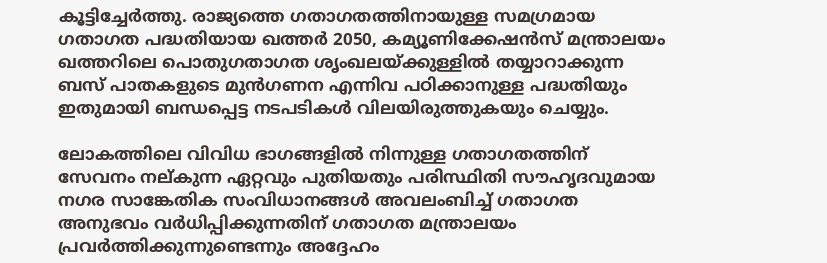കൂട്ടിച്ചേര്‍ത്തു. രാജ്യത്തെ ഗതാഗതത്തിനായുള്ള സമഗ്രമായ ഗതാഗത പദ്ധതിയായ ഖത്തര്‍ 2050, കമ്യൂണിക്കേഷന്‍സ് മന്ത്രാലയം ഖത്തറിലെ പൊതുഗതാഗത ശൃംഖലയ്ക്കുള്ളില്‍ തയ്യാറാക്കുന്ന ബസ് പാതകളുടെ മുന്‍ഗണന എന്നിവ പഠിക്കാനുള്ള പദ്ധതിയും ഇതുമായി ബന്ധപ്പെട്ട നടപടികള്‍ വിലയിരുത്തുകയും ചെയ്യും.

ലോകത്തിലെ വിവിധ ഭാഗങ്ങളില്‍ നിന്നുള്ള ഗതാഗതത്തിന് സേവനം നല്കുന്ന ഏറ്റവും പുതിയതും പരിസ്ഥിതി സൗഹൃദവുമായ നഗര സാങ്കേതിക സംവിധാനങ്ങള്‍ അവലംബിച്ച് ഗതാഗത അനുഭവം വര്‍ധിപ്പിക്കുന്നതിന് ഗതാഗത മന്ത്രാലയം പ്രവര്‍ത്തിക്കുന്നുണ്ടെന്നും അദ്ദേഹം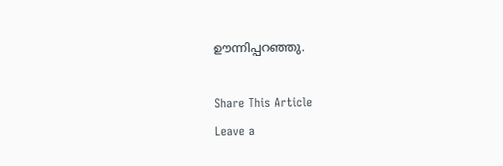ഊന്നിപ്പറഞ്ഞു.

Share This Article
Leave a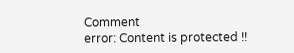Comment
error: Content is protected !!